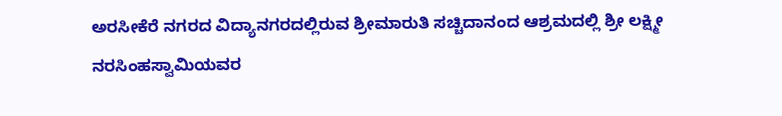ಅರಸೀಕೆರೆ ನಗರದ ವಿದ್ಯಾನಗರದಲ್ಲಿರುವ ಶ್ರೀಮಾರುತಿ ಸಚ್ಚಿದಾನಂದ ಆಶ್ರಮದಲ್ಲಿ ಶ್ರೀ ಲಕ್ಷ್ಮೀ ನರಸಿಂಹಸ್ವಾಮಿಯವರ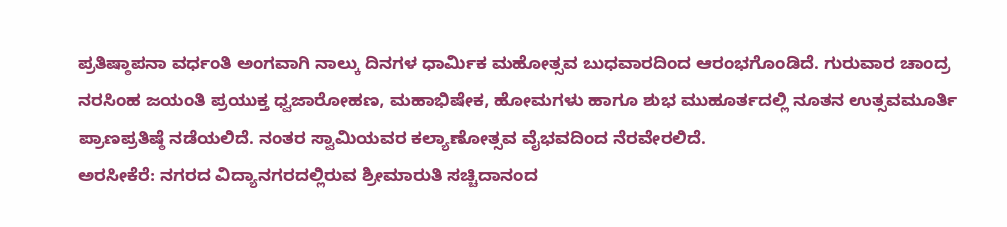ಪ್ರತಿಷ್ಠಾಪನಾ ವರ್ಧಂತಿ ಅಂಗವಾಗಿ ನಾಲ್ಕು ದಿನಗಳ ಧಾರ್ಮಿಕ ಮಹೋತ್ಸವ ಬುಧವಾರದಿಂದ ಆರಂಭಗೊಂಡಿದೆ. ಗುರುವಾರ ಚಾಂದ್ರ ನರಸಿಂಹ ಜಯಂತಿ ಪ್ರಯುಕ್ತ ಧ್ವಜಾರೋಹಣ, ಮಹಾಭಿಷೇಕ, ಹೋಮಗಳು ಹಾಗೂ ಶುಭ ಮುಹೂರ್ತದಲ್ಲಿ ನೂತನ ಉತ್ಸವಮೂರ್ತಿ ಪ್ರಾಣಪ್ರತಿಷ್ಠೆ ನಡೆಯಲಿದೆ. ನಂತರ ಸ್ವಾಮಿಯವರ ಕಲ್ಯಾಣೋತ್ಸವ ವೈಭವದಿಂದ ನೆರವೇರಲಿದೆ.
ಅರಸೀಕೆರೆ: ನಗರದ ವಿದ್ಯಾನಗರದಲ್ಲಿರುವ ಶ್ರೀಮಾರುತಿ ಸಚ್ಚಿದಾನಂದ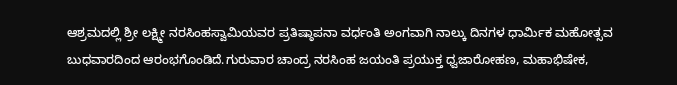ಆಶ್ರಮದಲ್ಲಿ ಶ್ರೀ ಲಕ್ಷ್ಮೀ ನರಸಿಂಹಸ್ವಾಮಿಯವರ ಪ್ರತಿಷ್ಠಾಪನಾ ವರ್ಧಂತಿ ಅಂಗವಾಗಿ ನಾಲ್ಕು ದಿನಗಳ ಧಾರ್ಮಿಕ ಮಹೋತ್ಸವ ಬುಧವಾರದಿಂದ ಆರಂಭಗೊಂಡಿದೆ.ಗುರುವಾರ ಚಾಂದ್ರ ನರಸಿಂಹ ಜಯಂತಿ ಪ್ರಯುಕ್ತ ಧ್ವಜಾರೋಹಣ, ಮಹಾಭಿಷೇಕ,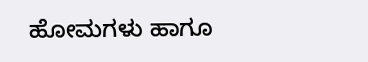ಹೋಮಗಳು ಹಾಗೂ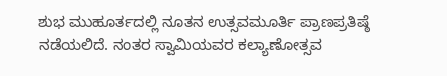ಶುಭ ಮುಹೂರ್ತದಲ್ಲಿ ನೂತನ ಉತ್ಸವಮೂರ್ತಿ ಪ್ರಾಣಪ್ರತಿಷ್ಠೆ ನಡೆಯಲಿದೆ. ನಂತರ ಸ್ವಾಮಿಯವರ ಕಲ್ಯಾಣೋತ್ಸವ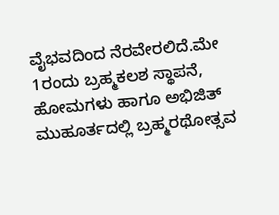ವೈಭವದಿಂದ ನೆರವೇರಲಿದೆ.ಮೇ 1ರಂದು ಬ್ರಹ್ಮಕಲಶ ಸ್ಥಾಪನೆ, ಹೋಮಗಳು ಹಾಗೂ ಅಭಿಜಿತ್ ಮುಹೂರ್ತದಲ್ಲಿ ಬ್ರಹ್ಮರಥೋತ್ಸವ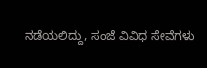ನಡೆಯಲಿದ್ದು, ಸಂಜೆ ವಿವಿಧ ಸೇವೆಗಳು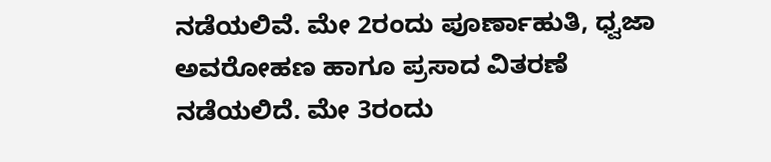ನಡೆಯಲಿವೆ. ಮೇ 2ರಂದು ಪೂರ್ಣಾಹುತಿ, ಧ್ವಜಾ ಅವರೋಹಣ ಹಾಗೂ ಪ್ರಸಾದ ವಿತರಣೆ ನಡೆಯಲಿದೆ. ಮೇ 3ರಂದು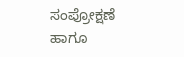ಸಂಪ್ರೋಕ್ಷಣೆ ಹಾಗೂ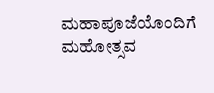ಮಹಾಪೂಜೆಯೊಂದಿಗೆ ಮಹೋತ್ಸವ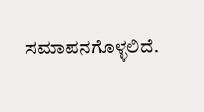ಸಮಾಪನಗೊಳ್ಳಲಿದೆ.